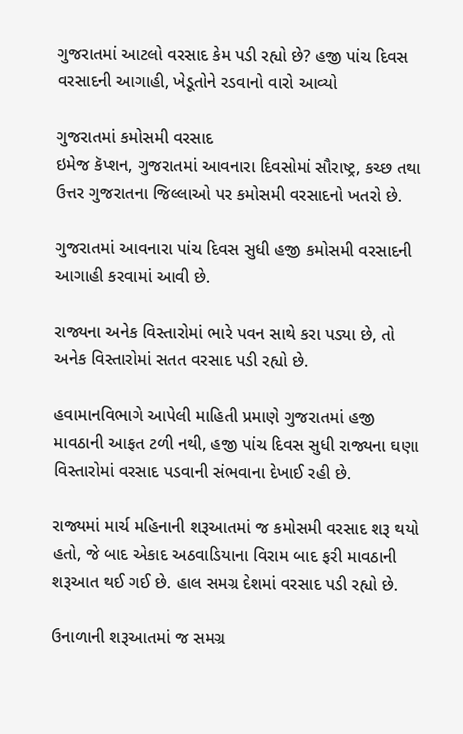ગુજરાતમાં આટલો વરસાદ કેમ પડી રહ્યો છે? હજી પાંચ દિવસ વરસાદની આગાહી, ખેડૂતોને રડવાનો વારો આવ્યો

ગુજરાતમાં કમોસમી વરસાદ
ઇમેજ કૅપ્શન, ગુજરાતમાં આવનારા દિવસોમાં સૌરાષ્ટ્ર, કચ્છ તથા ઉત્તર ગુજરાતના જિલ્લાઓ પર કમોસમી વરસાદનો ખતરો છે.

ગુજરાતમાં આવનારા પાંચ દિવસ સુધી હજી કમોસમી વરસાદની આગાહી કરવામાં આવી છે.

રાજ્યના અનેક વિસ્તારોમાં ભારે પવન સાથે કરા પડ્યા છે, તો અનેક વિસ્તારોમાં સતત વરસાદ પડી રહ્યો છે.

હવામાનવિભાગે આપેલી માહિતી પ્રમાણે ગુજરાતમાં હજી માવઠાની આફત ટળી નથી, હજી પાંચ દિવસ સુધી રાજ્યના ઘણા વિસ્તારોમાં વરસાદ પડવાની સંભવાના દેખાઈ રહી છે.

રાજ્યમાં માર્ચ મહિનાની શરૂઆતમાં જ કમોસમી વરસાદ શરૂ થયો હતો, જે બાદ એકાદ અઠવાડિયાના વિરામ બાદ ફરી માવઠાની શરૂઆત થઈ ગઈ છે. હાલ સમગ્ર દેશમાં વરસાદ પડી રહ્યો છે.

ઉનાળાની શરૂઆતમાં જ સમગ્ર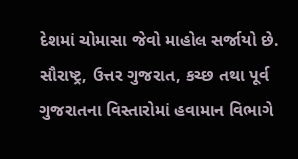દેશમાં ચોમાસા જેવો માહોલ સર્જાયો છે. સૌરાષ્ટ્ર, ઉત્તર ગુજરાત, કચ્છ તથા પૂર્વ ગુજરાતના વિસ્તારોમાં હવામાન વિભાગે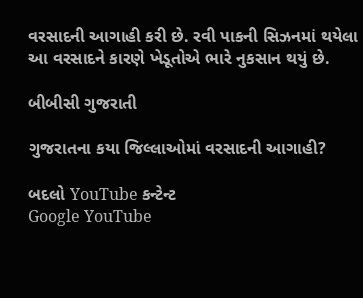વરસાદની આગાહી કરી છે. રવી પાકની સિઝનમાં થયેલા આ વરસાદને કારણે ખેડૂતોએ ભારે નુકસાન થયું છે.

બીબીસી ગુજરાતી

ગુજરાતના કયા જિલ્લાઓમાં વરસાદની આગાહી?

બદલો YouTube કન્ટેન્ટ
Google YouTube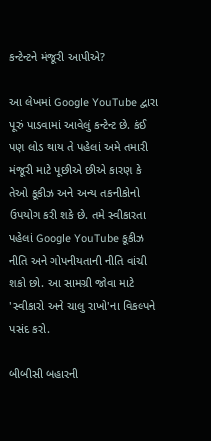કન્ટેન્ટને મંજૂરી આપીએ?

આ લેખમાં Google YouTube દ્વારા પૂરું પાડવામાં આવેલું કન્ટેન્ટ છે. કંઈ પણ લોડ થાય તે પહેલાં અમે તમારી મંજૂરી માટે પૂછીએ છીએ કારણ કે તેઓ કૂકીઝ અને અન્ય તકનીકોનો ઉપયોગ કરી શકે છે. તમે સ્વીકારતા પહેલાં Google YouTube કૂકીઝ નીતિ અને ગોપનીયતાની નીતિ વાંચી શકો છો. આ સામગ્રી જોવા માટે 'સ્વીકારો અને ચાલુ રાખો'ના વિકલ્પને પસંદ કરો.

બીબીસી બહારની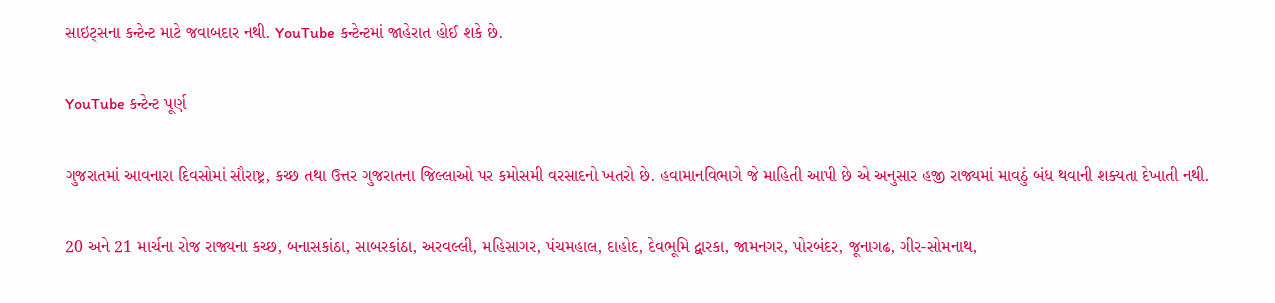સાઇટ્સના કન્ટેન્ટ માટે જવાબદાર નથી. YouTube કન્ટેન્ટમાં જાહેરાત હોઈ શકે છે.

YouTube કન્ટેન્ટ પૂર્ણ

ગુજરાતમાં આવનારા દિવસોમાં સૌરાષ્ટ્ર, કચ્છ તથા ઉત્તર ગુજરાતના જિલ્લાઓ પર કમોસમી વરસાદનો ખતરો છે. હવામાનવિભાગે જે માહિતી આપી છે એ અનુસાર હજી રાજ્યમાં માવઠું બંધ થવાની શક્યતા દેખાતી નથી.

20 અને 21 માર્ચના રોજ રાજ્યના કચ્છ, બનાસકાંઠા, સાબરકાંઠા, અરવલ્લી, મહિસાગર, પંચમહાલ, દાહોદ, દેવભૂમિ દ્વારકા, જામનગર, પોરબંદર, જૂનાગઢ, ગીર-સોમનાથ,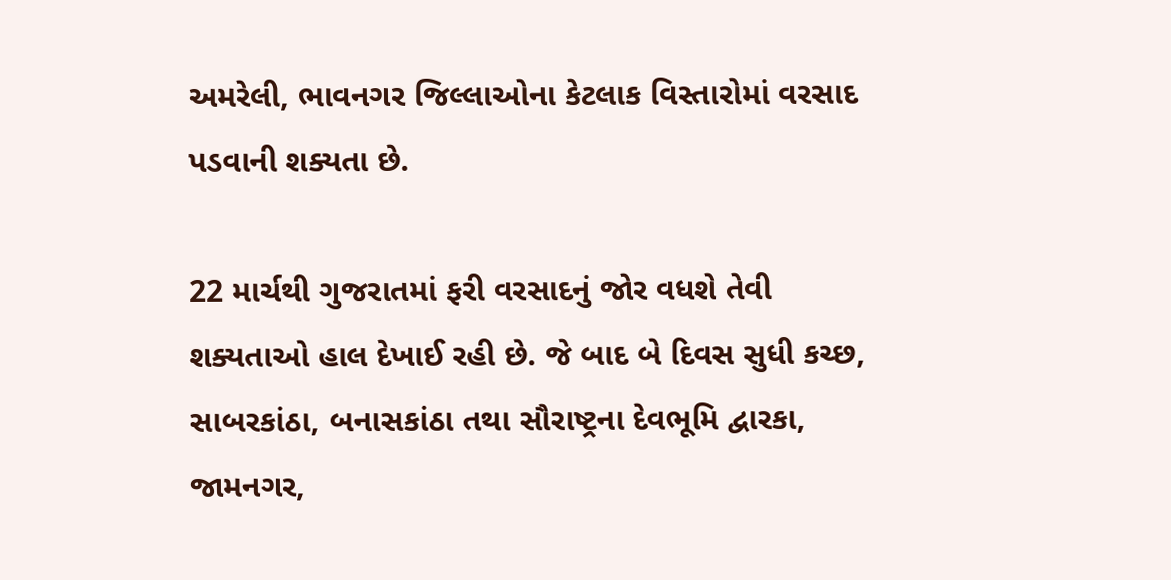અમરેલી, ભાવનગર જિલ્લાઓના કેટલાક વિસ્તારોમાં વરસાદ પડવાની શક્યતા છે.

22 માર્ચથી ગુજરાતમાં ફરી વરસાદનું જોર વધશે તેવી શક્યતાઓ હાલ દેખાઈ રહી છે. જે બાદ બે દિવસ સુધી કચ્છ, સાબરકાંઠા, બનાસકાંઠા તથા સૌરાષ્ટ્રના દેવભૂમિ દ્વારકા, જામનગર,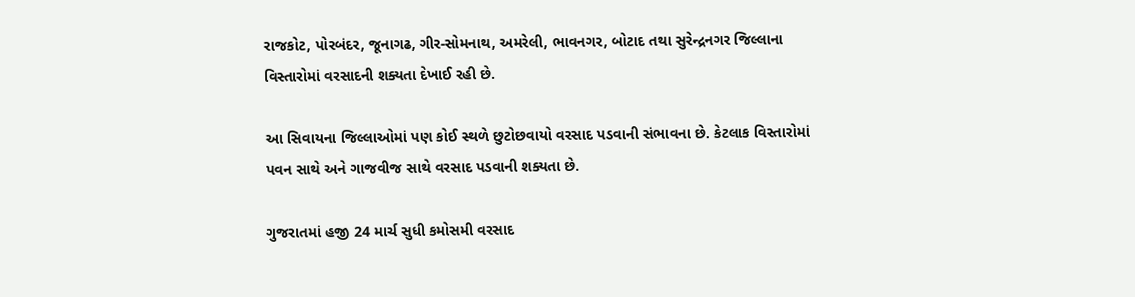રાજકોટ, પોરબંદર, જૂનાગઢ, ગીર-સોમનાથ, અમરેલી, ભાવનગર, બોટાદ તથા સુરેન્દ્રનગર જિલ્લાના વિસ્તારોમાં વરસાદની શક્યતા દેખાઈ રહી છે.

આ સિવાયના જિલ્લાઓમાં પણ કોઈ સ્થળે છુટોછવાયો વરસાદ પડવાની સંભાવના છે. કેટલાક વિસ્તારોમાં પવન સાથે અને ગાજવીજ સાથે વરસાદ પડવાની શક્યતા છે.

ગુજરાતમાં હજી 24 માર્ચ સુધી કમોસમી વરસાદ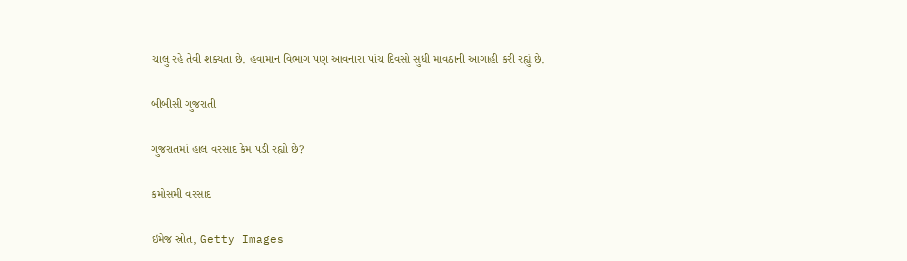ચાલુ રહે તેવી શક્યતા છે. હવામાન વિભાગ પણ આવનારા પાંચ દિવસો સુધી માવઠાની આગાહી કરી રહ્યું છે.

બીબીસી ગુજરાતી

ગુજરાતમાં હાલ વરસાદ કેમ પડી રહ્યો છે?

કમોસમી વરસાદ

ઇમેજ સ્રોત, Getty Images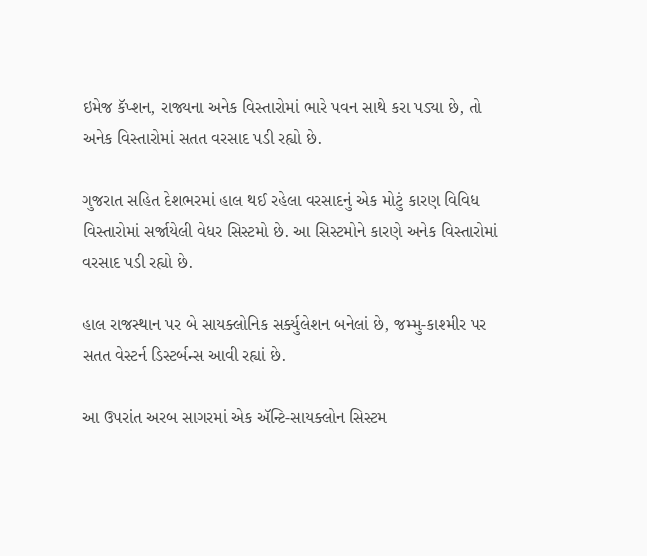ઇમેજ કૅપ્શન, રાજ્યના અનેક વિસ્તારોમાં ભારે પવન સાથે કરા પડ્યા છે, તો અનેક વિસ્તારોમાં સતત વરસાદ પડી રહ્યો છે.

ગુજરાત સહિત દેશભરમાં હાલ થઈ રહેલા વરસાદનું એક મોટું કારણ વિવિધ વિસ્તારોમાં સર્જાયેલી વેધર સિસ્ટમો છે. આ સિસ્ટમોને કારણે અનેક વિસ્તારોમાં વરસાદ પડી રહ્યો છે.

હાલ રાજસ્થાન પર બે સાયક્લોનિક સર્ક્યુલેશન બનેલાં છે, જમ્મુ-કાશ્મીર પર સતત વેસ્ટર્ન ડિસ્ટર્બન્સ આવી રહ્યાં છે.

આ ઉપરાંત અરબ સાગરમાં એક ઍન્ટિ-સાયક્લોન સિસ્ટમ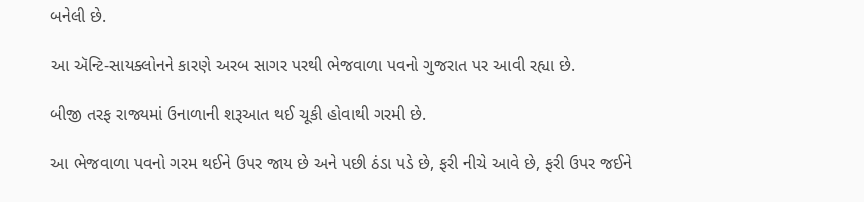બનેલી છે.

આ ઍન્ટિ-સાયક્લોનને કારણે અરબ સાગર પરથી ભેજવાળા પવનો ગુજરાત પર આવી રહ્યા છે.

બીજી તરફ રાજ્યમાં ઉનાળાની શરૂઆત થઈ ચૂકી હોવાથી ગરમી છે.

આ ભેજવાળા પવનો ગરમ થઈને ઉપર જાય છે અને પછી ઠંડા પડે છે, ફરી નીચે આવે છે, ફરી ઉપર જઈને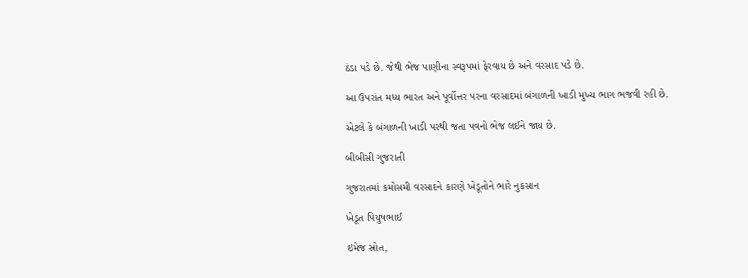ઠંડા પડે છે. જેથી ભેજ પાણીના સ્વરૂપમાં ફેરવાય છે અને વરસાદ પડે છે.

આ ઉપરાંત મધ્ય ભારત અને પૂર્વોત્તર પરના વરસાદમાં બંગાળની ખાડી મુખ્ય ભાગ ભજવી રહી છે.

એટલે કે બંગાળની ખાડી પરથી જતા પવનો ભેજ લઈને જાય છે.

બીબીસી ગુજરાતી

ગુજરાતમાં કમોસમી વરસાદને કારણે ખેડૂતોને ભારે નુકસાન

ખેડૂત પિયુષભાઈ

ઇમેજ સ્રોત,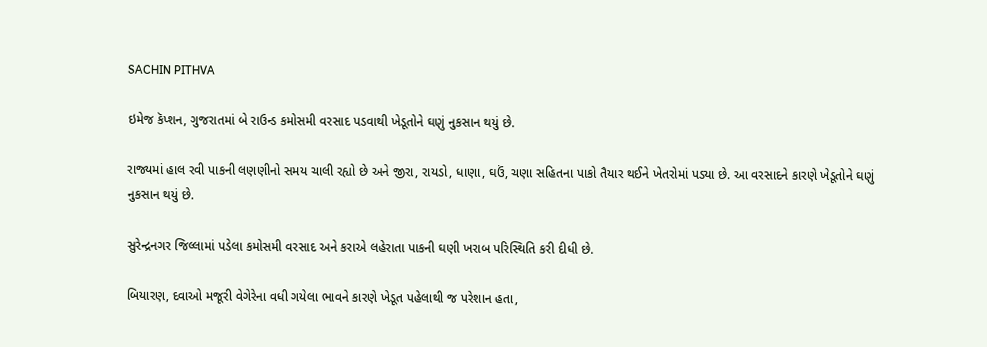SACHIN PITHVA

ઇમેજ કૅપ્શન, ગુજરાતમાં બે રાઉન્ડ કમોસમી વરસાદ પડવાથી ખેડૂતોને ઘણું નુકસાન થયું છે.

રાજ્યમાં હાલ રવી પાકની લણણીનો સમય ચાલી રહ્યો છે અને જીરા, રાયડો, ધાણા, ઘઉં, ચણા સહિતના પાકો તૈયાર થઈને ખેતરોમાં પડ્યા છે. આ વરસાદને કારણે ખેડૂતોને ઘણું નુકસાન થયું છે.

સુરેન્દ્રનગર જિલ્લામાં પડેલા કમોસમી વરસાદ અને કરાએ લહેરાતા પાકની ઘણી ખરાબ પરિસ્થિતિ કરી દીધી છે.

બિયારણ, દવાઓ મજૂરી વેગેરેના વધી ગયેલા ભાવને કારણે ખેડૂત પહેલાથી જ પરેશાન હતા,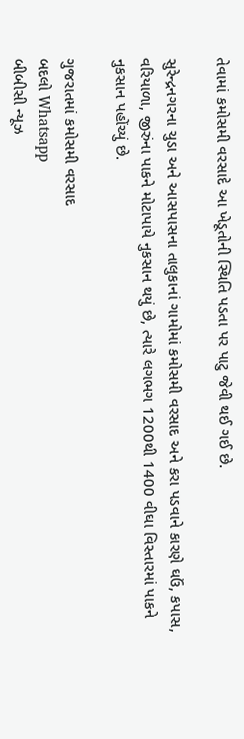તેવામાં કમોસમી વરસાદે આ ખેડૂતોની સ્થિતિ પડતા પર પાટુ જેવી થઈ ગઈ છે.

સુરેન્દ્રનગરના ચુડા અને આસપાસના તાલુકાનાં ગામોમાં કમોસમી વરસાદ અને કરા પડવાને કારણે ઘઉં, કપાસ, વરિયાળા, જીરુંના પાકને મોટાપાયે નુકસાન થયું છે, ત્યારે લગભગ 1200થી 1400 વીઘા વિસ્તારમાં પાકને નુકસાન પહોંચ્યું છે.

ગુજરાતમાં કમોસમી વરસાદ
બદલો Whatsapp
બીબીસી ન્યૂઝ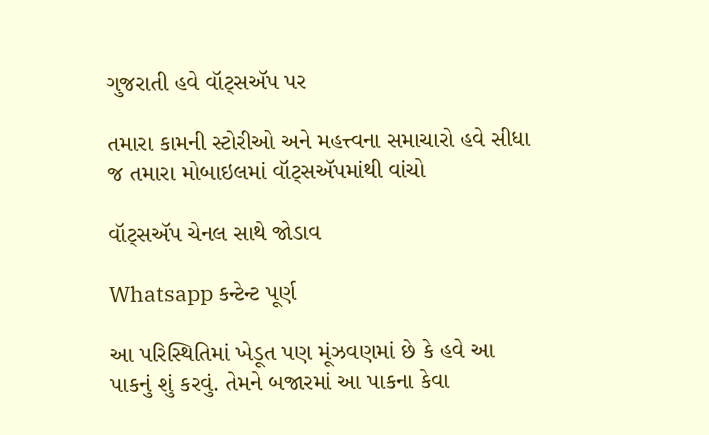ગુજરાતી હવે વૉટ્સઍપ પર

તમારા કામની સ્ટોરીઓ અને મહત્ત્વના સમાચારો હવે સીધા જ તમારા મોબાઇલમાં વૉટ્સઍપમાંથી વાંચો

વૉટ્સઍપ ચેનલ સાથે જોડાવ

Whatsapp કન્ટેન્ટ પૂર્ણ

આ પરિસ્થિતિમાં ખેડૂત પણ મૂંઝવણમાં છે કે હવે આ પાકનું શું કરવું. તેમને બજારમાં આ પાકના કેવા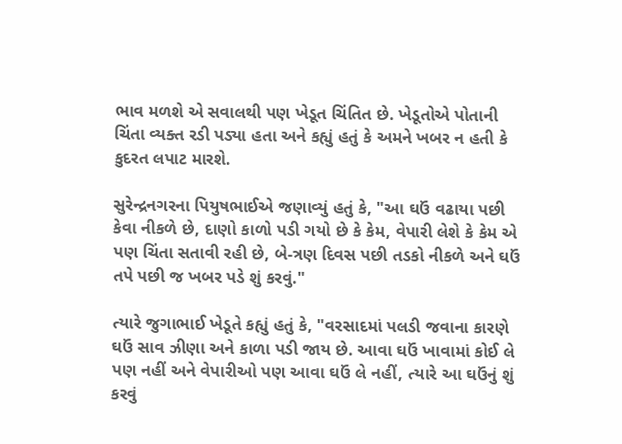ભાવ મળશે એ સવાલથી પણ ખેડૂત ચિંતિત છે. ખેડૂતોએ પોતાની ચિંતા વ્યક્ત રડી પડ્યા હતા અને કહ્યું હતું કે અમને ખબર ન હતી કે કુદરત લપાટ મારશે.

સુરેન્દ્રનગરના પિયુષભાઈએ જણાવ્યું હતું કે, "આ ઘઉં વઢાયા પછી કેવા નીકળે છે, દાણો કાળો પડી ગયો છે કે કેમ, વેપારી લેશે કે કેમ એ પણ ચિંતા સતાવી રહી છે, બે-ત્રણ દિવસ પછી તડકો નીકળે અને ઘઉં તપે પછી જ ખબર પડે શું કરવું."

ત્યારે જુગાભાઈ ખેડૂતે કહ્યું હતું કે, "વરસાદમાં પલડી જવાના કારણે ઘઉં સાવ ઝીણા અને કાળા પડી જાય છે. આવા ઘઉં ખાવામાં કોઈ લે પણ નહીં અને વેપારીઓ પણ આવા ઘઉં લે નહીં, ત્યારે આ ઘઉંનું શું કરવું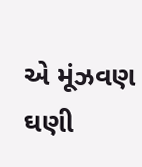એ મૂંઝવણ ઘણી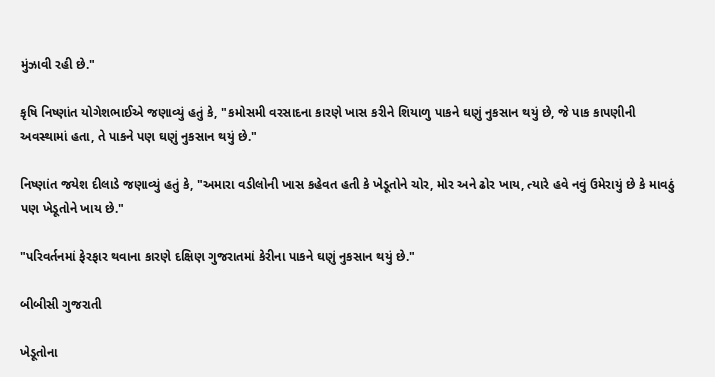મુંઝાવી રહી છે."

કૃષિ નિષ્ણાંત યોગેશભાઈએ જણાવ્યું હતું કે, "કમોસમી વરસાદના કારણે ખાસ કરીને શિયાળુ પાકને ઘણું નુકસાન થયું છે, જે પાક કાપણીની અવસ્થામાં હતા, તે પાકને પણ ઘણું નુકસાન થયું છે."

નિષ્ણાંત જયેશ દીલાડે જણાવ્યું હતું કે, "અમારા વડીલોની ખાસ કહેવત હતી કે ખેડૂતોને ચોર, મોર અને ઢોર ખાય, ત્યારે હવે નવું ઉમેરાયું છે કે માવઠું પણ ખેડૂતોને ખાય છે."

"પરિવર્તનમાં ફેરફાર થવાના કારણે દક્ષિણ ગુજરાતમાં કેરીના પાકને ઘણું નુકસાન થયું છે."

બીબીસી ગુજરાતી

ખેડૂતોના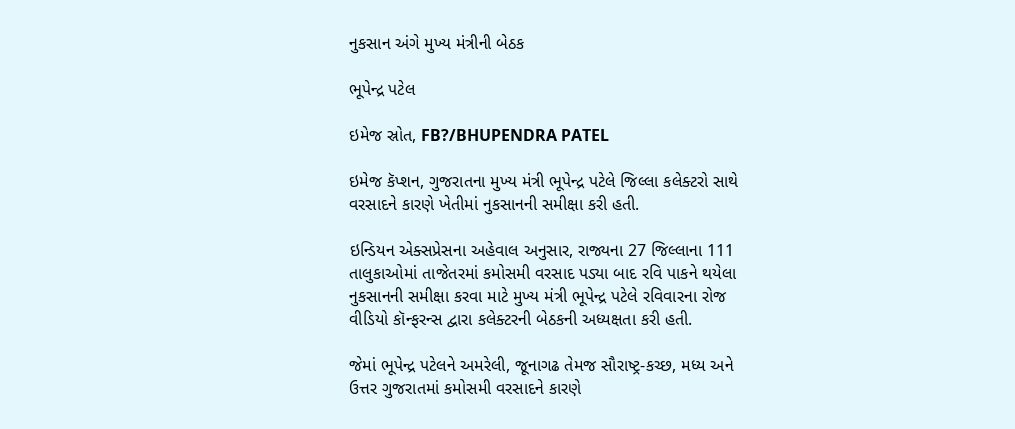નુકસાન અંગે મુખ્ય મંત્રીની બેઠક

ભૂપેન્દ્ર પટેલ

ઇમેજ સ્રોત, FB?/BHUPENDRA PATEL

ઇમેજ કૅપ્શન, ગુજરાતના મુખ્ય મંત્રી ભૂપેન્દ્ર પટેલે જિલ્લા કલેક્ટરો સાથે વરસાદને કારણે ખેતીમાં નુકસાનની સમીક્ષા કરી હતી.

ઇન્ડિયન એક્સપ્રેસના અહેવાલ અનુસાર, રાજ્યના 27 જિલ્લાના 111 તાલુકાઓમાં તાજેતરમાં કમોસમી વરસાદ પડ્યા બાદ રવિ પાકને થયેલા નુકસાનની સમીક્ષા કરવા માટે મુખ્ય મંત્રી ભૂપેન્દ્ર પટેલે રવિવારના રોજ વીડિયો કૉન્ફરન્સ દ્વારા કલેક્ટરની બેઠકની અધ્યક્ષતા કરી હતી.

જેમાં ભૂપેન્દ્ર પટેલને અમરેલી, જૂનાગઢ તેમજ સૌરાષ્ટ્ર-કચ્છ, મધ્ય અને ઉત્તર ગુજરાતમાં કમોસમી વરસાદને કારણે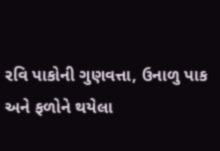રવિ પાકોની ગુણવત્તા, ઉનાળુ પાક અને ફળોને થયેલા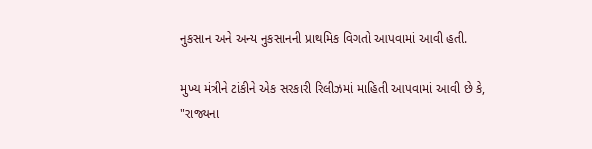નુકસાન અને અન્ય નુકસાનની પ્રાથમિક વિગતો આપવામાં આવી હતી.

મુખ્ય મંત્રીને ટાંકીને એક સરકારી રિલીઝમાં માહિતી આપવામાં આવી છે કે, "રાજ્યના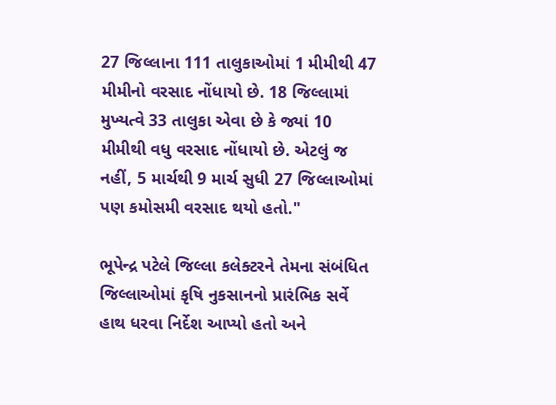27 જિલ્લાના 111 તાલુકાઓમાં 1 મીમીથી 47 મીમીનો વરસાદ નોંધાયો છે. 18 જિલ્લામાં મુખ્યત્વે 33 તાલુકા એવા છે કે જ્યાં 10 મીમીથી વધુ વરસાદ નોંધાયો છે. એટલું જ નહીં, 5 માર્ચથી 9 માર્ચ સુધી 27 જિલ્લાઓમાં પણ કમોસમી વરસાદ થયો હતો."

ભૂપેન્દ્ર પટેલે જિલ્લા કલેક્ટરને તેમના સંબંધિત જિલ્લાઓમાં કૃષિ નુકસાનનો પ્રારંભિક સર્વે હાથ ધરવા નિર્દેશ આપ્યો હતો અને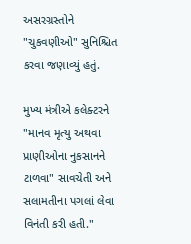અસરગ્રસ્તોને "ચુકવણીઓ" સુનિશ્ચિત કરવા જણાવ્યું હતું.

મુખ્ય મંત્રીએ કલેક્ટરને "માનવ મૃત્યુ અથવા પ્રાણીઓના નુકસાનને ટાળવા" સાવચેતી અને સલામતીના પગલાં લેવા વિનંતી કરી હતી."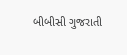બીબીસી ગુજરાતી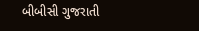બીબીસી ગુજરાતી